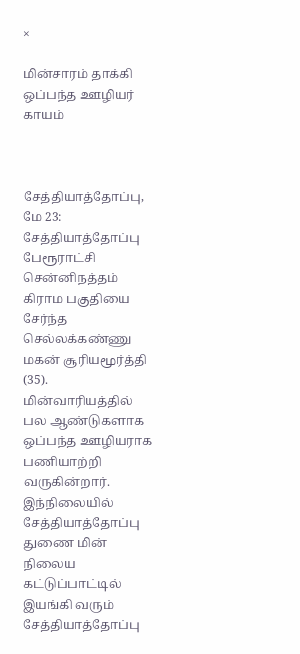×

மின்சாரம் தாக்கி ஒப்பந்த ஊழியர் காயம்



சேத்தியாத்தோப்பு, மே 23: சேத்தியாத்தோப்பு பேரூராட்சி சென்னிநத்தம் கிராம பகுதியை சேர்ந்த செல்லக்கண்ணு மகன் சூரியமூர்த்தி (35). மின்வாரியத்தில் பல ஆண்டுகளாக ஒப்பந்த ஊழியராக பணியாற்றி வருகின்றார். இந்நிலையில் சேத்தியாத்தோப்பு துணை மின் நிலைய கட்டுப்பாட்டில் இயங்கி வரும் சேத்தியாத்தோப்பு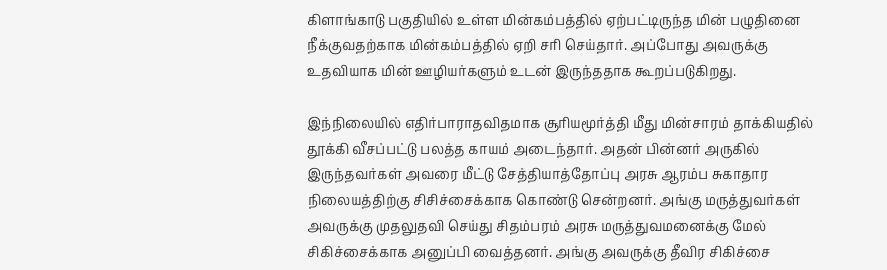கிளாங்காடு பகுதியில் உள்ள மின்கம்பத்தில் ஏற்பட்டிருந்த மின் பழுதினை நீக்குவதற்காக மின்கம்பத்தில் ஏறி சரி செய்தார். அப்போது அவருக்கு உதவியாக மின் ஊழியர்களும் உடன் இருந்ததாக கூறப்படுகிறது.

இந்நிலையில் எதிர்பாராதவிதமாக சூரியமூர்த்தி மீது மின்சாரம் தாக்கியதில் தூக்கி வீசப்பட்டு பலத்த காயம் அடைந்தார். அதன் பின்னர் அருகில் இருந்தவர்கள் அவரை மீட்டு சேத்தியாத்தோப்பு அரசு ஆரம்ப சுகாதார நிலையத்திற்கு சிசிச்சைக்காக கொண்டு சென்றனர். அங்கு மருத்துவர்கள் அவருக்கு முதலுதவி செய்து சிதம்பரம் அரசு மருத்துவமனைக்கு மேல் சிகிச்சைக்காக அனுப்பி வைத்தனர். அங்கு அவருக்கு தீவிர சிகிச்சை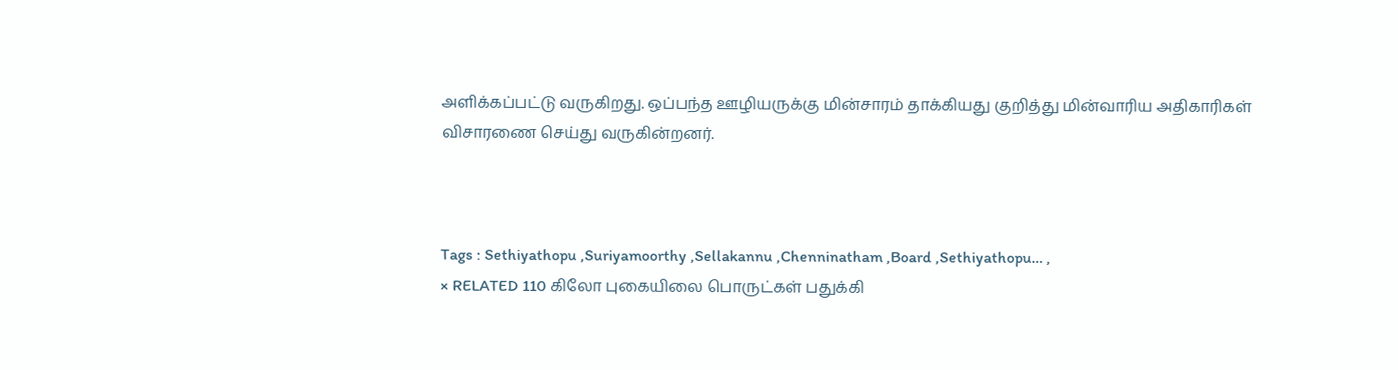அளிக்கப்பட்டு வருகிறது. ஒப்பந்த ஊழியருக்கு மின்சாரம் தாக்கியது குறித்து மின்வாரிய அதிகாரிகள் விசாரணை செய்து வருகின்றனர்.



Tags : Sethiyathopu ,Suriyamoorthy ,Sellakannu ,Chenninatham ,Board ,Sethiyathopu… ,
× RELATED 110 கிலோ புகையிலை பொருட்கள் பதுக்கி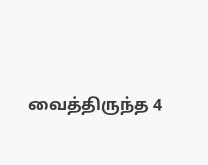வைத்திருந்த 4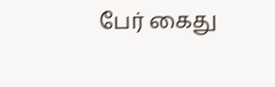பேர் கைது